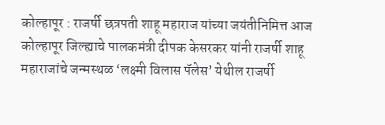कोल्हापूर : राजर्षी छत्रपती शाहू महाराज यांच्या जयंतीनिमित्त आज कोल्हापूर जिल्ह्याचे पालकमंत्री दीपक केसरकर यांनी राजर्षी शाहू महाराजांचे जन्मस्थळ ‘लक्ष्मी विलास पॅलेस’ येथील राजर्षी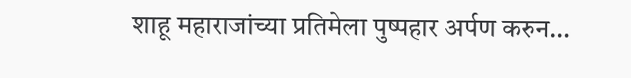शाहू महाराजांच्या प्रतिमेला पुष्पहार अर्पण करुन…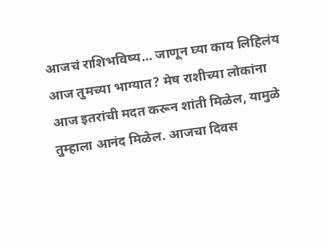आजचं राशिभविष्य… जाणून घ्या काय लिहिलंय आज तुमच्या भाग्यात? मेष राशीच्या लोकांना आज इतरांची मदत करून शांती मिळेल, यामुळे तुम्हाला आनंद मिळेल. आजचा दिवस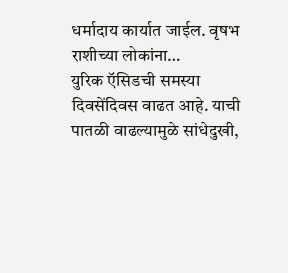धर्मादाय कार्यात जाईल. वृषभ राशीच्या लोकांना…
युरिक ऍसिडची समस्या दिवसेंदिवस वाढत आहे. याची पातळी वाढल्यामुळे सांधेदुखी,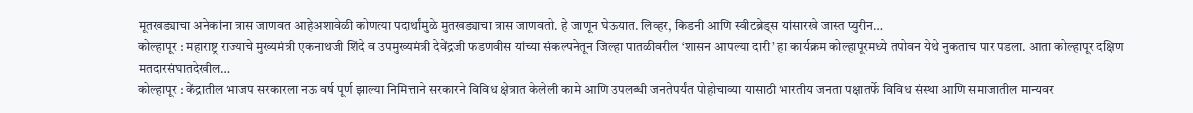मूतखड्याचा अनेकांना त्रास जाणवत आहेअशावेळी कोणत्या पदार्थांमुळे मुतखड्याचा त्रास जाणवतो. हे जाणून घेऊयात. लिव्हर, किडनी आणि स्वीटब्रेड्स यांसारखे जास्त प्युरीन…
कोल्हापूर : महाराष्ट्र राज्याचे मुख्यमंत्री एकनाथजी शिंदे व उपमुख्यमंत्री देवेंद्रजी फडणवीस यांच्या संकल्पनेतून जिल्हा पातळीवरील ‘शासन आपल्या दारी’ हा कार्यक्रम कोल्हापूरमध्ये तपोवन येथे नुकताच पार पडला. आता कोल्हापूर दक्षिण मतदारसंघातदेखील…
कोल्हापूर : केंद्रातील भाजप सरकारला नऊ वर्ष पूर्ण झाल्या निमित्ताने सरकारने विविध क्षेत्रात केलेली कामे आणि उपलब्धी जनतेपर्यंत पोहोचाव्या यासाठी भारतीय जनता पक्षातर्फे विविध संस्था आणि समाजातील मान्यवर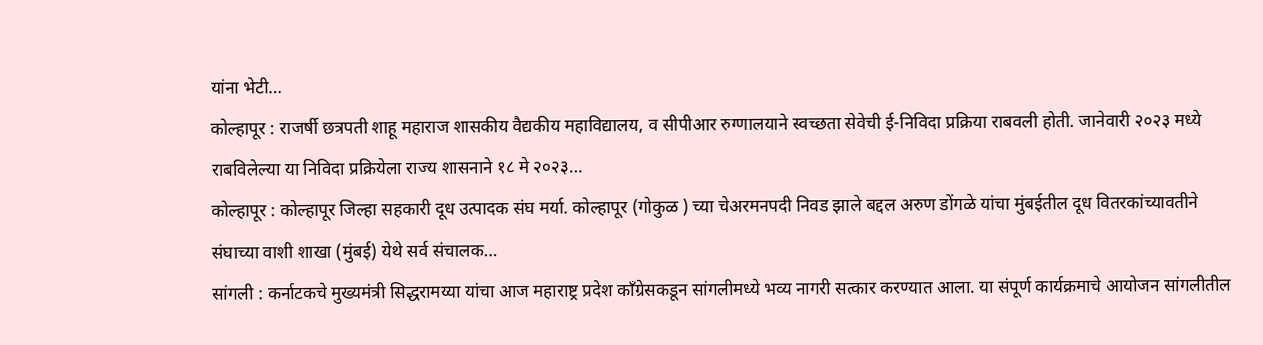यांना भेटी…
कोल्हापूर : राजर्षी छत्रपती शाहू महाराज शासकीय वैद्यकीय महाविद्यालय, व सीपीआर रुग्णालयाने स्वच्छता सेवेची ई-निविदा प्रक्रिया राबवली होती. जानेवारी २०२३ मध्ये राबविलेल्या या निविदा प्रक्रियेला राज्य शासनाने १८ मे २०२३…
कोल्हापूर : कोल्हापूर जिल्हा सहकारी दूध उत्पादक संघ मर्या. कोल्हापूर (गोकुळ ) च्या चेअरमनपदी निवड झाले बद्दल अरुण डोंगळे यांचा मुंबईतील दूध वितरकांच्यावतीने संघाच्या वाशी शाखा (मुंबई) येथे सर्व संचालक…
सांगली : कर्नाटकचे मुख्यमंत्री सिद्धरामय्या यांचा आज महाराष्ट्र प्रदेश काँग्रेसकडून सांगलीमध्ये भव्य नागरी सत्कार करण्यात आला. या संपूर्ण कार्यक्रमाचे आयोजन सांगलीतील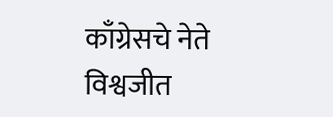काँग्रेसचे नेते विश्वजीत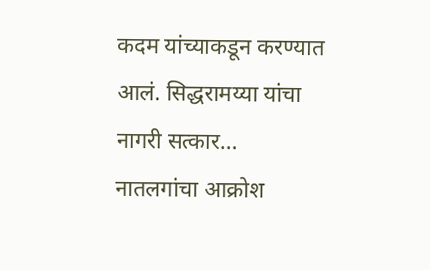कदम यांच्याकडून करण्यात आलं. सिद्धरामय्या यांचा नागरी सत्कार…
नातलगांचा आक्रोश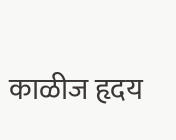काळीज हृदय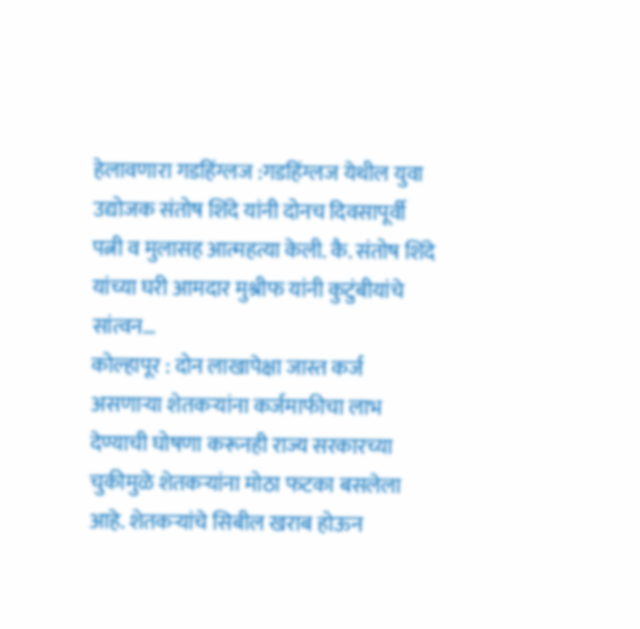हेलावणारा गडहिंग्लज :गडहिंग्लज येथील युवा उद्योजक संतोष शिंदे यांनी दोनच दिवसापूर्वी पत्नी व मुलासह आत्महत्या केली. कै. संतोष शिंदे यांच्या घरी आमदार मुश्रीफ यांनी कुटुंबीयांचे सांत्वन…
कोल्हापूर : दोन लाखापेक्षा जास्त कर्ज असणाऱ्या शेतकऱ्यांना कर्जमाफीचा लाभ देण्याची घोषणा करूनही राज्य सरकारच्या चुकीमुळे शेतकऱ्यांना मोठा फटका बसलेला आहे. शेतकऱ्यांचे सिबील खराब होऊन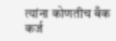त्यांना कोणतीच बँक कर्ज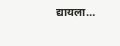द्यायला…